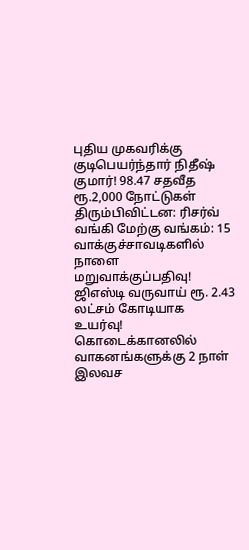புதிய முகவரிக்கு குடிபெயர்ந்தார் நிதீஷ் குமார்! 98.47 சதவீத ரூ.2,000 நோட்டுகள் திரும்பிவிட்டன: ரிசர்வ் வங்கி மேற்கு வங்கம்: 15 வாக்குச்சாவடிகளில் நாளை மறுவாக்குப்பதிவு! ஜிஎஸ்டி வருவாய் ரூ. 2.43 லட்சம் கோடியாக உயர்வு! கொடைக்கானலில் வாகனங்களுக்கு 2 நாள் இலவச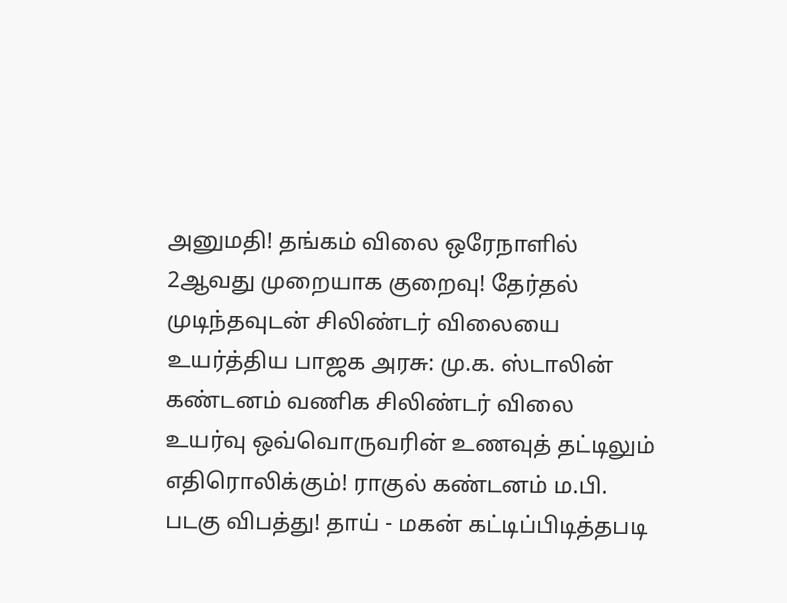அனுமதி! தங்கம் விலை ஒரேநாளில் 2ஆவது முறையாக குறைவு! தேர்தல் முடிந்தவுடன் சிலிண்டர் விலையை உயர்த்திய பாஜக அரசு: மு.க. ஸ்டாலின் கண்டனம் வணிக சிலிண்டர் விலை உயர்வு ஒவ்வொருவரின் உணவுத் தட்டிலும் எதிரொலிக்கும்! ராகுல் கண்டனம் ம.பி. படகு விபத்து! தாய் - மகன் கட்டிப்பிடித்தபடி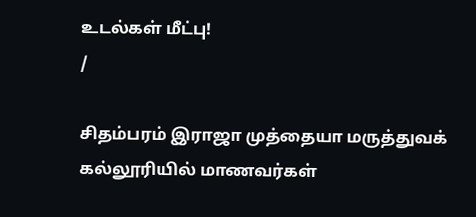உடல்கள் மீட்பு!
/

சிதம்பரம் இராஜா முத்தையா மருத்துவக் கல்லூரியில் மாணவர்கள்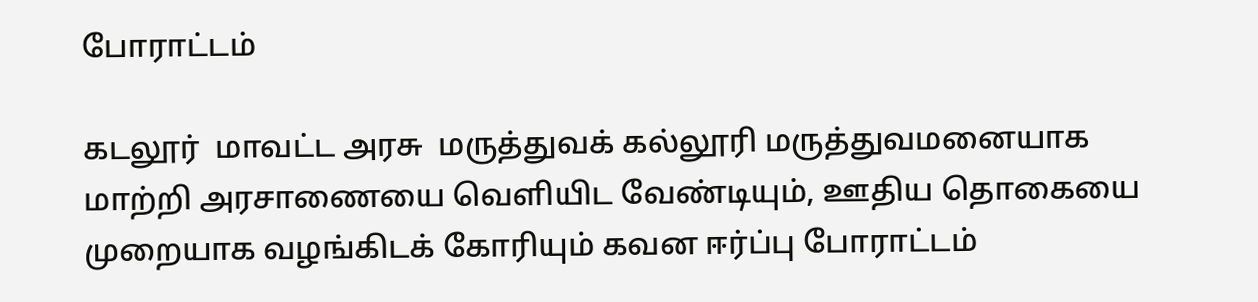போராட்டம்

கடலூர்  மாவட்ட அரசு  மருத்துவக் கல்லூரி மருத்துவமனையாக  மாற்றி அரசாணையை வெளியிட வேண்டியும், ஊதிய தொகையை  முறையாக வழங்கிடக் கோரியும் கவன ஈர்ப்பு போராட்டம்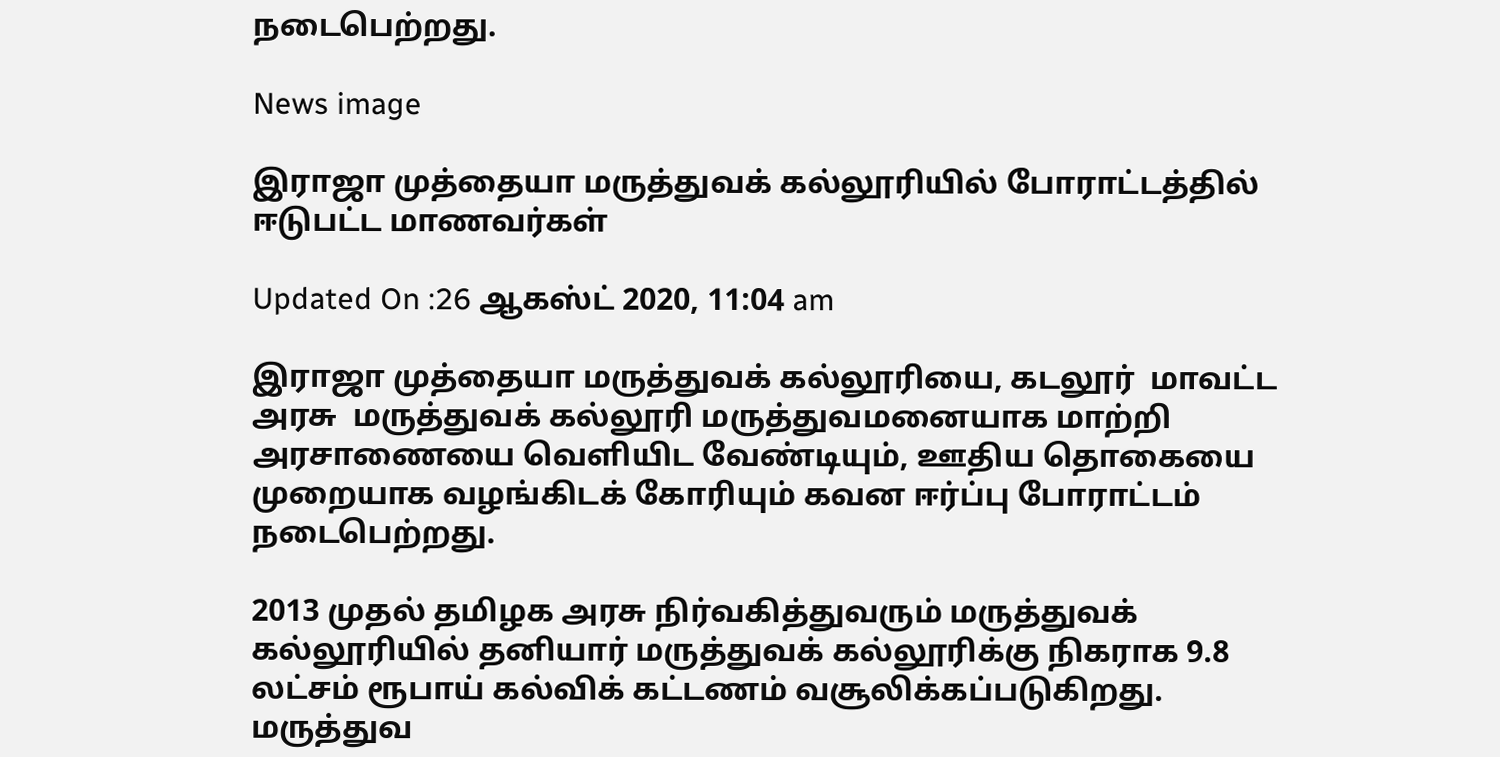நடைபெற்றது.

News image

இராஜா முத்தையா மருத்துவக் கல்லூரியில் போராட்டத்தில் ஈடுபட்ட மாணவர்கள்

Updated On :26 ஆகஸ்ட் 2020, 11:04 am

இராஜா முத்தையா மருத்துவக் கல்லூரியை, கடலூர்  மாவட்ட அரசு  மருத்துவக் கல்லூரி மருத்துவமனையாக மாற்றி அரசாணையை வெளியிட வேண்டியும், ஊதிய தொகையை முறையாக வழங்கிடக் கோரியும் கவன ஈர்ப்பு போராட்டம் நடைபெற்றது.

2013 முதல் தமிழக அரசு நிர்வகித்துவரும் மருத்துவக் கல்லூரியில் தனியார் மருத்துவக் கல்லூரிக்கு நிகராக 9.8 லட்சம் ரூபாய் கல்விக் கட்டணம் வசூலிக்கப்படுகிறது. மருத்துவ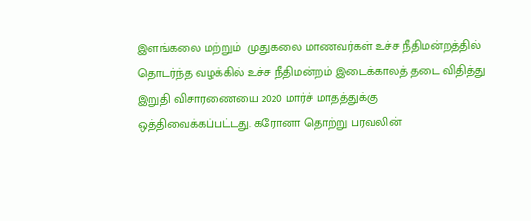இளங்கலை மற்றும்  முதுகலை மாணவர்கள் உச்ச நீதிமன்றத்தில் தொடர்ந்த வழக்கில் உச்ச நீதிமன்றம் இடைக்காலத் தடை விதித்து இறுதி விசாரணையை 2020 மார்ச் மாதத்துக்கு ஒத்திவைக்கப்பட்டது. கரோனா தொற்று பரவலின்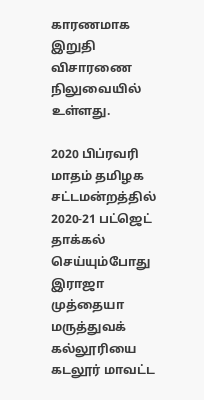காரணமாக இறுதி விசாரணை நிலுவையில் உள்ளது.

2020 பிப்ரவரி மாதம் தமிழக சட்டமன்றத்தில் 2020-21 பட்ஜெட் தாக்கல் செய்யும்போது இராஜா முத்தையா மருத்துவக் கல்லூரியை கடலூர் மாவட்ட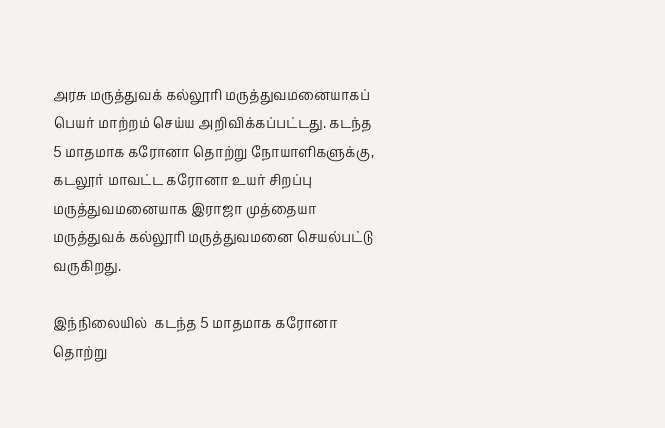அரசு மருத்துவக் கல்லூரி மருத்துவமனையாகப் பெயர் மாற்றம் செய்ய அறிவிக்கப்பட்டது. கடந்த 5 மாதமாக கரோனா தொற்று நோயாளிகளுக்கு, கடலூர் மாவட்ட கரோனா உயர் சிறப்பு மருத்துவமனையாக இராஜா முத்தையா மருத்துவக் கல்லூரி மருத்துவமனை செயல்பட்டு வருகிறது.

இந்நிலையில்  கடந்த 5 மாதமாக கரோனா தொற்று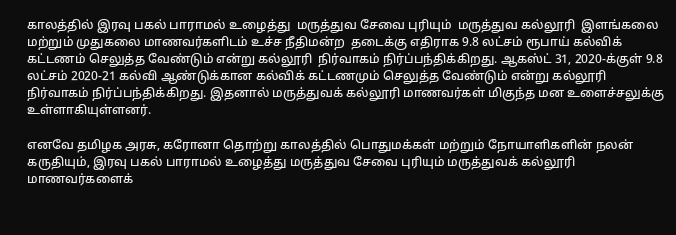காலத்தில் இரவு பகல் பாராமல் உழைத்து  மருத்துவ சேவை புரியும்  மருத்துவ கல்லூரி  இளங்கலை மற்றும் முதுகலை மாணவர்களிடம் உச்ச நீதிமன்ற  தடைக்கு எதிராக 9.8 லட்சம் ரூபாய் கல்விக் கட்டணம் செலுத்த வேண்டும் என்று கல்லூரி  நிர்வாகம் நிர்ப்பந்திக்கிறது. ஆகஸ்ட் 31, 2020-க்குள் 9.8 லட்சம் 2020-21 கல்வி ஆண்டுக்கான கல்விக் கட்டணமும் செலுத்த வேண்டும் என்று கல்லூரி  நிர்வாகம் நிர்ப்பந்திக்கிறது. இதனால் மருத்துவக் கல்லூரி மாணவர்கள் மிகுந்த மன உளைச்சலுக்கு உள்ளாகியுள்ளனர்.

எனவே தமிழக அரசு, கரோனா தொற்று காலத்தில் பொதுமக்கள் மற்றும் நோயாளிகளின் நலன் கருதியும், இரவு பகல் பாராமல் உழைத்து மருத்துவ சேவை புரியும் மருத்துவக் கல்லூரி மாணவர்களைக்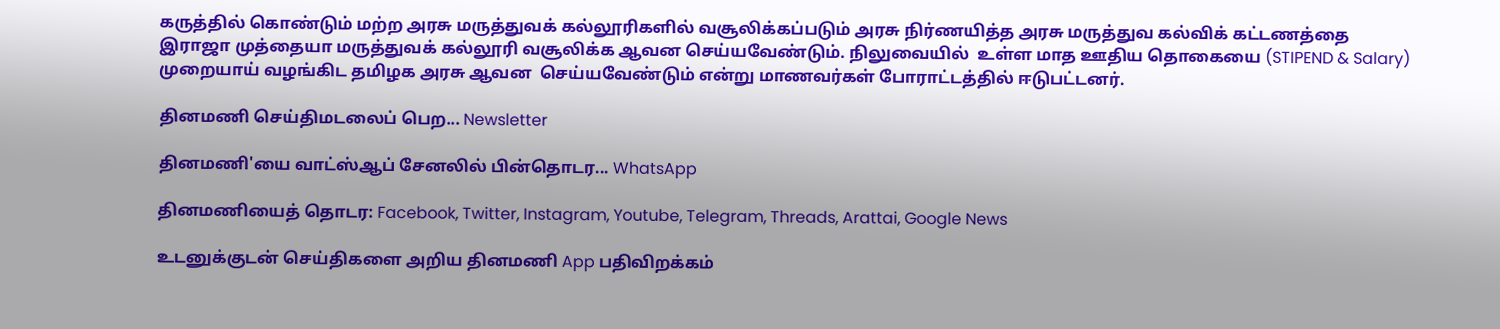கருத்தில் கொண்டும் மற்ற அரசு மருத்துவக் கல்லூரிகளில் வசூலிக்கப்படும் அரசு நிர்ணயித்த அரசு மருத்துவ கல்விக் கட்டணத்தை இராஜா முத்தையா மருத்துவக் கல்லூரி வசூலிக்க ஆவன செய்யவேண்டும். நிலுவையில்  உள்ள மாத ஊதிய தொகையை (STIPEND & Salary) முறையாய் வழங்கிட தமிழக அரசு ஆவன  செய்யவேண்டும் என்று மாணவர்கள் போராட்டத்தில் ஈடுபட்டனர்.

தினமணி செய்திமடலைப் பெற... Newsletter

தினமணி'யை வாட்ஸ்ஆப் சேனலில் பின்தொடர... WhatsApp

தினமணியைத் தொடர: Facebook, Twitter, Instagram, Youtube, Telegram, Threads, Arattai, Google News

உடனுக்குடன் செய்திகளை அறிய தினமணி App பதிவிறக்கம்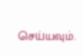செய்யவும்.